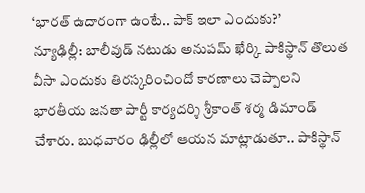‘భారత్ ఉదారంగా ఉంటే.. పాక్ ఇలా ఎందుకు?’
న్యూఢిల్లీ: బాలీవుడ్ నటుడు అనుపమ్ ఖేర్కి పాకిస్థాన్ తొలుత వీసా ఎందుకు తిరస్కరించిందో కారణాలు చెప్పాలని భారతీయ జనతా పార్టీ కార్యదర్శి శ్రీకాంత్ శర్మ డిమాండ్ చేశారు. బుధవారం ఢిల్లీలో ఆయన మాట్లాడుతూ.. పాకిస్థాన్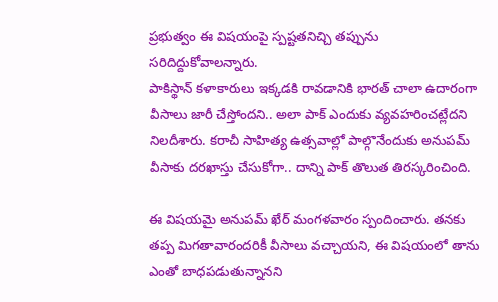ప్రభుత్వం ఈ విషయంపై స్పష్టతనిచ్చి తప్పును సరిదిద్దుకోవాలన్నారు.
పాకిస్థాన్ కళాకారులు ఇక్కడకి రావడానికి భారత్ చాలా ఉదారంగా వీసాలు జారీ చేస్తోందని.. అలా పాక్ ఎందుకు వ్యవహరించట్లేదని నిలదీశారు. కరాచీ సాహిత్య ఉత్సవాల్లో పాల్గొనేందుకు అనుపమ్ వీసాకు దరఖాస్తు చేసుకోగా.. దాన్ని పాక్ తొలుత తిరస్కరించింది.

ఈ విషయమై అనుపమ్ ఖేర్ మంగళవారం స్పందించారు. తనకు తప్ప మిగతావారందరికీ వీసాలు వచ్చాయని, ఈ విషయంలో తాను ఎంతో బాధపడుతున్నానని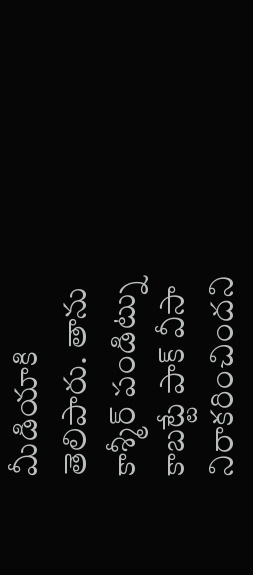మీడియాకి తెలిపారు. తాను కాశ్మీర్ పండిట్ను కాబట్టే పాక్ వీసా నిరాకరించిందని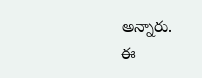అన్నారు.
ఈ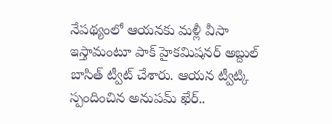నేపథ్యంలో ఆయనకు మళ్లీ వీసా ఇస్తామంటూ పాక్ హైకమిషనర్ అబ్దుల్ బాసిత్ ట్వీట్ చేశారు. ఆయన ట్వీట్కి స్పందించిన అనుపమ్ ఖేర్..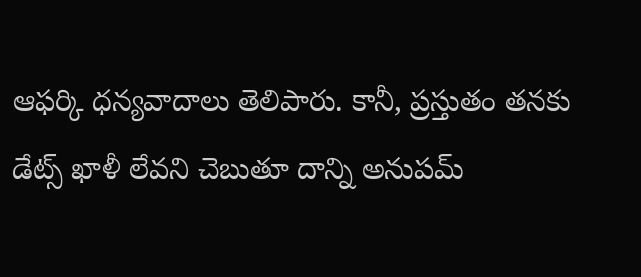ఆఫర్కి ధన్యవాదాలు తెలిపారు. కానీ, ప్రస్తుతం తనకు డేట్స్ ఖాళీ లేవని చెబుతూ దాన్ని అనుపమ్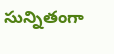సున్నితంగా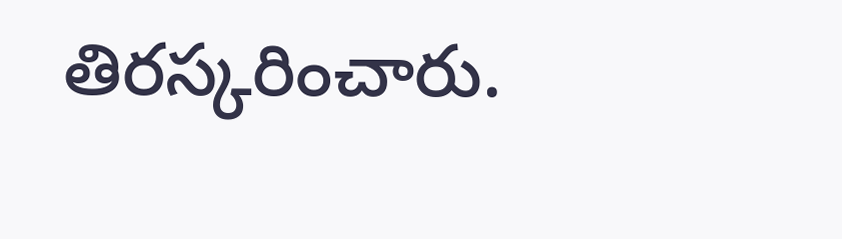తిరస్కరించారు.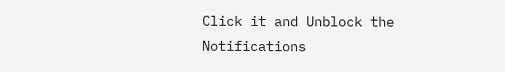Click it and Unblock the Notifications